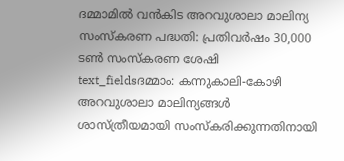ദമ്മാമിൽ വൻകിട അറവുശാലാ മാലിന്യ സംസ്കരണ പദ്ധതി: പ്രതിവർഷം 30,000 ടൺ സംസ്കരണ ശേഷി
text_fieldsദമ്മാം: കന്നുകാലി-കോഴി അറവുശാലാ മാലിന്യങ്ങൾ ശാസ്ത്രീയമായി സംസ്കരിക്കുന്നതിനായി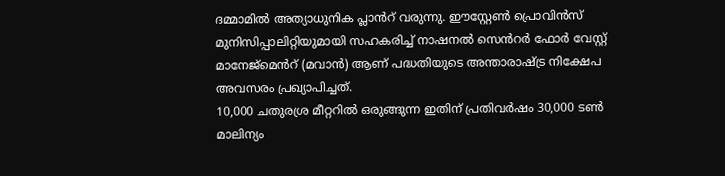ദമ്മാമിൽ അത്യാധുനിക പ്ലാൻറ് വരുന്നു. ഈസ്റ്റേൺ പ്രൊവിൻസ് മുനിസിപ്പാലിറ്റിയുമായി സഹകരിച്ച് നാഷനൽ സെൻറർ ഫോർ വേസ്റ്റ് മാനേജ്മെൻറ് (മവാൻ) ആണ് പദ്ധതിയുടെ അന്താരാഷ്ട്ര നിക്ഷേപ അവസരം പ്രഖ്യാപിച്ചത്.
10,000 ചതുരശ്ര മീറ്ററിൽ ഒരുങ്ങുന്ന ഇതിന് പ്രതിവർഷം 30,000 ടൺ മാലിന്യം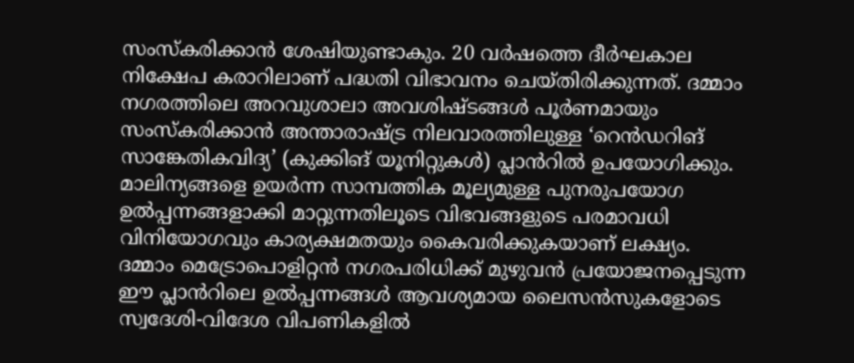സംസ്കരിക്കാൻ ശേഷിയുണ്ടാകും. 20 വർഷത്തെ ദീർഘകാല നിക്ഷേപ കരാറിലാണ് പദ്ധതി വിഭാവനം ചെയ്തിരിക്കുന്നത്. ദമ്മാം നഗരത്തിലെ അറവുശാലാ അവശിഷ്ടങ്ങൾ പൂർണമായും സംസ്കരിക്കാൻ അന്താരാഷ്ട്ര നിലവാരത്തിലുള്ള ‘റെൻഡറിങ് സാങ്കേതികവിദ്യ’ (കുക്കിങ് യൂനിറ്റുകൾ) പ്ലാൻറിൽ ഉപയോഗിക്കും.
മാലിന്യങ്ങളെ ഉയർന്ന സാമ്പത്തിക മൂല്യമുള്ള പുനരുപയോഗ ഉൽപ്പന്നങ്ങളാക്കി മാറ്റുന്നതിലൂടെ വിഭവങ്ങളുടെ പരമാവധി വിനിയോഗവും കാര്യക്ഷമതയും കൈവരിക്കുകയാണ് ലക്ഷ്യം. ദമ്മാം മെട്രോപൊളിറ്റൻ നഗരപരിധിക്ക് മുഴുവൻ പ്രയോജനപ്പെടുന്ന ഈ പ്ലാൻറിലെ ഉൽപ്പന്നങ്ങൾ ആവശ്യമായ ലൈസൻസുകളോടെ സ്വദേശി-വിദേശ വിപണികളിൽ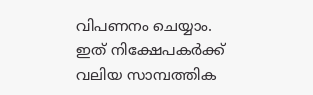വിപണനം ചെയ്യാം. ഇത് നിക്ഷേപകർക്ക് വലിയ സാമ്പത്തിക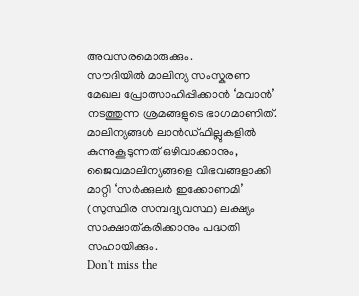അവസരമൊരുക്കും.
സൗദിയിൽ മാലിന്യ സംസ്കരണ മേഖല പ്രോത്സാഹിപ്പിക്കാൻ ‘മവാൻ’ നടത്തുന്ന ശ്രമങ്ങളുടെ ഭാഗമാണിത്. മാലിന്യങ്ങൾ ലാൻഡ്ഫില്ലുകളിൽ കുന്നുകൂടുന്നത് ഒഴിവാക്കാനും, ജൈവമാലിന്യങ്ങളെ വിഭവങ്ങളാക്കി മാറ്റി ‘സർക്കുലർ ഇക്കോണമി’ (സുസ്ഥിര സമ്പദ്വ്യവസ്ഥ) ലക്ഷ്യം സാക്ഷാത്കരിക്കാനും പദ്ധതി സഹായിക്കും.
Don't miss the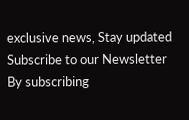exclusive news, Stay updated
Subscribe to our Newsletter
By subscribing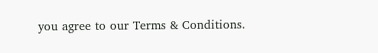you agree to our Terms & Conditions.